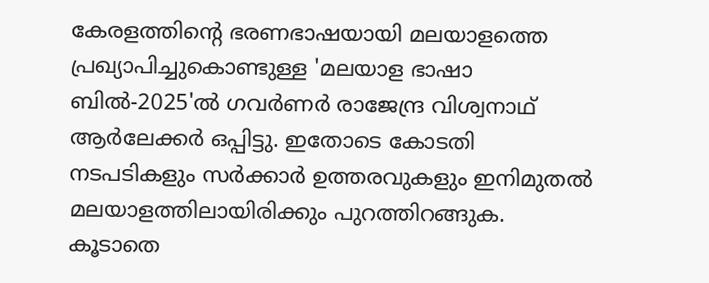കേരളത്തിന്റെ ഭരണഭാഷയായി മലയാളത്തെ പ്രഖ്യാപിച്ചുകൊണ്ടുള്ള 'മലയാള ഭാഷാ ബിൽ-2025'ൽ ഗവർണർ രാജേന്ദ്ര വിശ്വനാഥ് ആർലേക്കർ ഒപ്പിട്ടു. ഇതോടെ കോടതി നടപടികളും സർക്കാർ ഉത്തരവുകളും ഇനിമുതൽ മലയാളത്തിലായിരിക്കും പുറത്തിറങ്ങുക. കൂടാതെ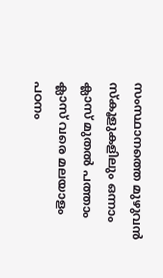സംസ്ഥാനത്തെ മുഴുവൻ സ്കൂളുകളിലും ഒന്നാം ക്ലാസ് മുതൽ പത്താം ക്ലാസ് വരെ മലയാളം പഠനം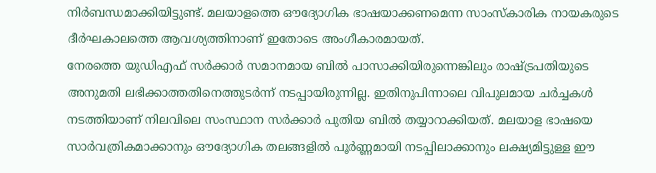നിർബന്ധമാക്കിയിട്ടുണ്ട്. മലയാളത്തെ ഔദ്യോഗിക ഭാഷയാക്കണമെന്ന സാംസ്കാരിക നായകരുടെ ദീർഘകാലത്തെ ആവശ്യത്തിനാണ് ഇതോടെ അംഗീകാരമായത്.
നേരത്തെ യുഡിഎഫ് സർക്കാർ സമാനമായ ബിൽ പാസാക്കിയിരുന്നെങ്കിലും രാഷ്ട്രപതിയുടെ അനുമതി ലഭിക്കാത്തതിനെത്തുടർന്ന് നടപ്പായിരുന്നില്ല. ഇതിനുപിന്നാലെ വിപുലമായ ചർച്ചകൾ നടത്തിയാണ് നിലവിലെ സംസ്ഥാന സർക്കാർ പുതിയ ബിൽ തയ്യാറാക്കിയത്. മലയാള ഭാഷയെ സാർവത്രികമാക്കാനും ഔദ്യോഗിക തലങ്ങളിൽ പൂർണ്ണമായി നടപ്പിലാക്കാനും ലക്ഷ്യമിട്ടുള്ള ഈ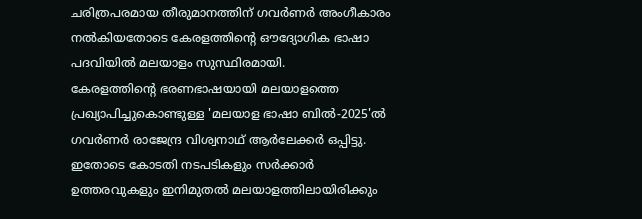ചരിത്രപരമായ തീരുമാനത്തിന് ഗവർണർ അംഗീകാരം നൽകിയതോടെ കേരളത്തിന്റെ ഔദ്യോഗിക ഭാഷാ പദവിയിൽ മലയാളം സുസ്ഥിരമായി.
കേരളത്തിന്റെ ഭരണഭാഷയായി മലയാളത്തെ പ്രഖ്യാപിച്ചുകൊണ്ടുള്ള 'മലയാള ഭാഷാ ബിൽ-2025'ൽ ഗവർണർ രാജേന്ദ്ര വിശ്വനാഥ് ആർലേക്കർ ഒപ്പിട്ടു. ഇതോടെ കോടതി നടപടികളും സർക്കാർ ഉത്തരവുകളും ഇനിമുതൽ മലയാളത്തിലായിരിക്കും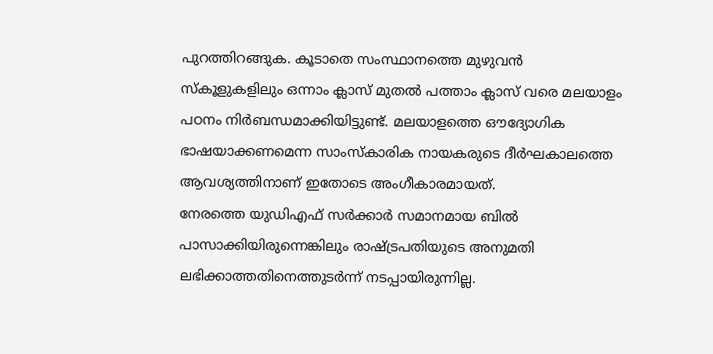പുറത്തിറങ്ങുക. കൂടാതെ സംസ്ഥാനത്തെ മുഴുവൻ സ്കൂളുകളിലും ഒന്നാം ക്ലാസ് മുതൽ പത്താം ക്ലാസ് വരെ മലയാളം പഠനം നിർബന്ധമാക്കിയിട്ടുണ്ട്. മലയാളത്തെ ഔദ്യോഗിക ഭാഷയാക്കണമെന്ന സാംസ്കാരിക നായകരുടെ ദീർഘകാലത്തെ ആവശ്യത്തിനാണ് ഇതോടെ അംഗീകാരമായത്.
നേരത്തെ യുഡിഎഫ് സർക്കാർ സമാനമായ ബിൽ പാസാക്കിയിരുന്നെങ്കിലും രാഷ്ട്രപതിയുടെ അനുമതി ലഭിക്കാത്തതിനെത്തുടർന്ന് നടപ്പായിരുന്നില്ല.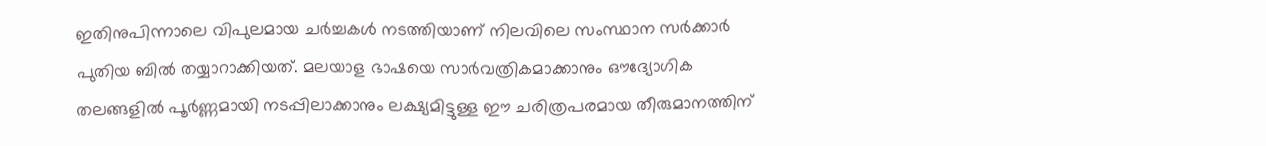ഇതിനുപിന്നാലെ വിപുലമായ ചർച്ചകൾ നടത്തിയാണ് നിലവിലെ സംസ്ഥാന സർക്കാർ പുതിയ ബിൽ തയ്യാറാക്കിയത്. മലയാള ഭാഷയെ സാർവത്രികമാക്കാനും ഔദ്യോഗിക തലങ്ങളിൽ പൂർണ്ണമായി നടപ്പിലാക്കാനും ലക്ഷ്യമിട്ടുള്ള ഈ ചരിത്രപരമായ തീരുമാനത്തിന്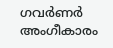ഗവർണർ അംഗീകാരം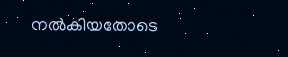നൽകിയതോടെ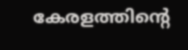കേരളത്തിന്റെ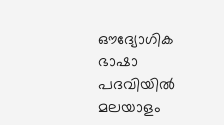ഔദ്യോഗിക ഭാഷാ പദവിയിൽ മലയാളം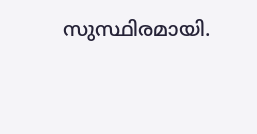സുസ്ഥിരമായി.